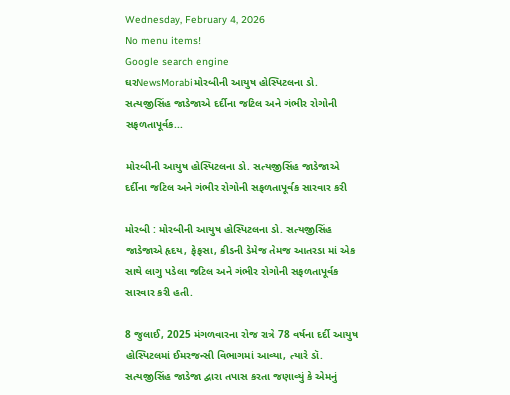Wednesday, February 4, 2026
No menu items!
Google search engine
ઘરNewsMorabiમોરબીની આયુષ હોસ્પિટલના ડો. સત્યજીસિંહ જાડેજાએ દર્દીના જટિલ અને ગંભીર રોગોની સફળતાપૂર્વક...

મોરબીની આયુષ હોસ્પિટલના ડો. સત્યજીસિંહ જાડેજાએ દર્દીના જટિલ અને ગંભીર રોગોની સફળતાપૂર્વક સારવાર કરી

મોરબી : મોરબીની આયુષ હોસ્પિટલના ડો. સત્યજીસિંહ જાડેજાએ હૃદય, ફેફસા, કીડની ડેમેજ તેમજ આતરડા માં એક સાથે લાગુ પડેલા જટિલ અને ગંભીર રોગોની સફળતાપૂર્વક સારવાર કરી હતી.

8 જુલાઈ, 2025 મંગળવારના રોજ રાત્રે 78 વર્ષના દર્દી આયુષ હોસ્પિટલમાં ઈમરજન્સી વિભાગમાં આવ્યા, ત્યારે ડૉ. સત્યજીસિંહ જાડેજા દ્વારા તપાસ કરતા જણાવ્યું કે એમનું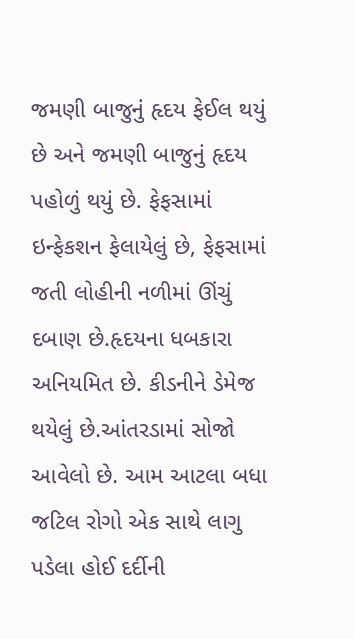જમણી બાજુનું હૃદય ફેઈલ થયું છે અને જમણી બાજુનું હૃદય પહોળું થયું છે. ફેફસામાં ઇન્ફેકશન ફેલાયેલું છે, ફેફસામાં જતી લોહીની નળીમાં ઊંચું દબાણ છે.હૃદયના ધબકારા અનિયમિત છે. કીડનીને ડેમેજ થયેલું છે.આંતરડામાં સોજો આવેલો છે. આમ આટલા બધા જટિલ રોગો એક સાથે લાગુ પડેલા હોઈ દર્દીની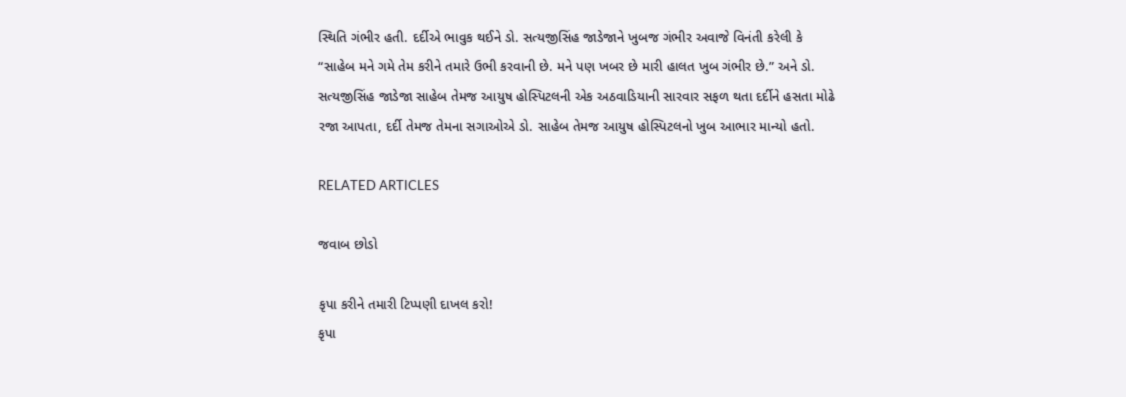સ્થિતિ ગંભીર હતી. દર્દીએ ભાવુક થઈને ડો. સત્યજીસિંહ જાડેજાને ખુબજ ગંભીર અવાજે વિનંતી કરેલી કે “સાહેબ મને ગમે તેમ કરીને તમારે ઉભી કરવાની છે. મને પણ ખબર છે મારી હાલત ખુબ ગંભીર છે.” અને ડો. સત્યજીસિંહ જાડેજા સાહેબ તેમજ આયુષ હોસ્પિટલની એક અઠવાડિયાની સારવાર સફળ થતા દર્દીને હસતા મોઢે રજા આપતા, દર્દી તેમજ તેમના સગાઓએ ડો. સાહેબ તેમજ આયુષ હોસ્પિટલનો ખુબ આભાર માન્યો હતો.

RELATED ARTICLES

જવાબ છોડો

કૃપા કરીને તમારી ટિપ્પણી દાખલ કરો!
કૃપા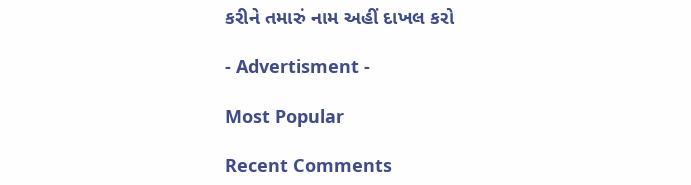કરીને તમારું નામ અહીં દાખલ કરો

- Advertisment -

Most Popular

Recent Comments